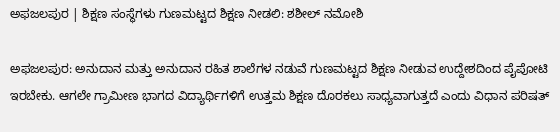ಅಫಜಲಪುರ | ಶಿಕ್ಷಣ ಸಂಸ್ಥೆಗಳು ಗುಣಮಟ್ಟದ ಶಿಕ್ಷಣ ನೀಡಲಿ: ಶಶೀಲ್ ನಮೋಶಿ

ಅಫಜಲಪುರ: ಅನುದಾನ ಮತ್ತು ಅನುದಾನ ರಹಿತ ಶಾಲೆಗಳ ನಡುವೆ ಗುಣಮಟ್ಟದ ಶಿಕ್ಷಣ ನೀಡುವ ಉದ್ದೇಶದಿಂದ ಪೈಪೋಟಿ ಇರಬೇಕು. ಆಗಲೇ ಗ್ರಾಮೀಣ ಭಾಗದ ವಿದ್ಯಾರ್ಥಿಗಳಿಗೆ ಉತ್ತಮ ಶಿಕ್ಷಣ ದೊರಕಲು ಸಾಧ್ಯವಾಗುತ್ತದೆ ಎಂದು ವಿಧಾನ ಪರಿಷತ್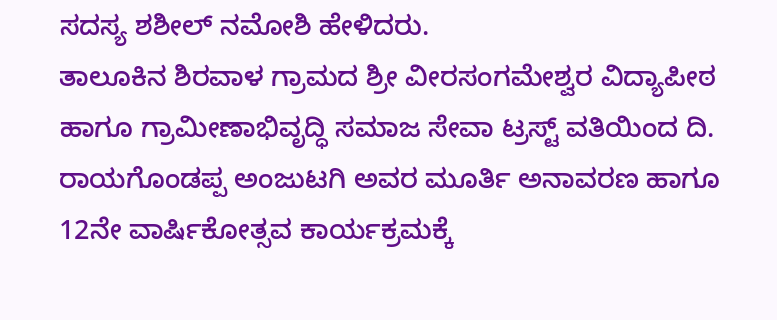ಸದಸ್ಯ ಶಶೀಲ್ ನಮೋಶಿ ಹೇಳಿದರು.
ತಾಲೂಕಿನ ಶಿರವಾಳ ಗ್ರಾಮದ ಶ್ರೀ ವೀರಸಂಗಮೇಶ್ವರ ವಿದ್ಯಾಪೀಠ ಹಾಗೂ ಗ್ರಾಮೀಣಾಭಿವೃದ್ಧಿ ಸಮಾಜ ಸೇವಾ ಟ್ರಸ್ಟ್ ವತಿಯಿಂದ ದಿ. ರಾಯಗೊಂಡಪ್ಪ ಅಂಜುಟಗಿ ಅವರ ಮೂರ್ತಿ ಅನಾವರಣ ಹಾಗೂ 12ನೇ ವಾರ್ಷಿಕೋತ್ಸವ ಕಾರ್ಯಕ್ರಮಕ್ಕೆ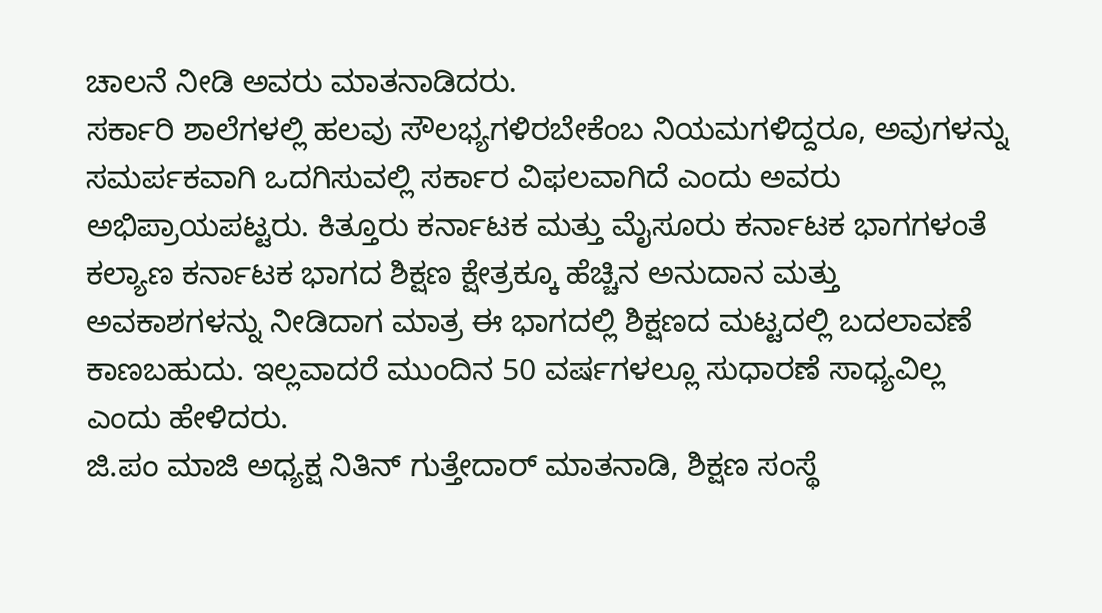ಚಾಲನೆ ನೀಡಿ ಅವರು ಮಾತನಾಡಿದರು.
ಸರ್ಕಾರಿ ಶಾಲೆಗಳಲ್ಲಿ ಹಲವು ಸೌಲಭ್ಯಗಳಿರಬೇಕೆಂಬ ನಿಯಮಗಳಿದ್ದರೂ, ಅವುಗಳನ್ನು ಸಮರ್ಪಕವಾಗಿ ಒದಗಿಸುವಲ್ಲಿ ಸರ್ಕಾರ ವಿಫಲವಾಗಿದೆ ಎಂದು ಅವರು ಅಭಿಪ್ರಾಯಪಟ್ಟರು. ಕಿತ್ತೂರು ಕರ್ನಾಟಕ ಮತ್ತು ಮೈಸೂರು ಕರ್ನಾಟಕ ಭಾಗಗಳಂತೆ ಕಲ್ಯಾಣ ಕರ್ನಾಟಕ ಭಾಗದ ಶಿಕ್ಷಣ ಕ್ಷೇತ್ರಕ್ಕೂ ಹೆಚ್ಚಿನ ಅನುದಾನ ಮತ್ತು ಅವಕಾಶಗಳನ್ನು ನೀಡಿದಾಗ ಮಾತ್ರ ಈ ಭಾಗದಲ್ಲಿ ಶಿಕ್ಷಣದ ಮಟ್ಟದಲ್ಲಿ ಬದಲಾವಣೆ ಕಾಣಬಹುದು. ಇಲ್ಲವಾದರೆ ಮುಂದಿನ 50 ವರ್ಷಗಳಲ್ಲೂ ಸುಧಾರಣೆ ಸಾಧ್ಯವಿಲ್ಲ ಎಂದು ಹೇಳಿದರು.
ಜಿ.ಪಂ ಮಾಜಿ ಅಧ್ಯಕ್ಷ ನಿತಿನ್ ಗುತ್ತೇದಾರ್ ಮಾತನಾಡಿ, ಶಿಕ್ಷಣ ಸಂಸ್ಥೆ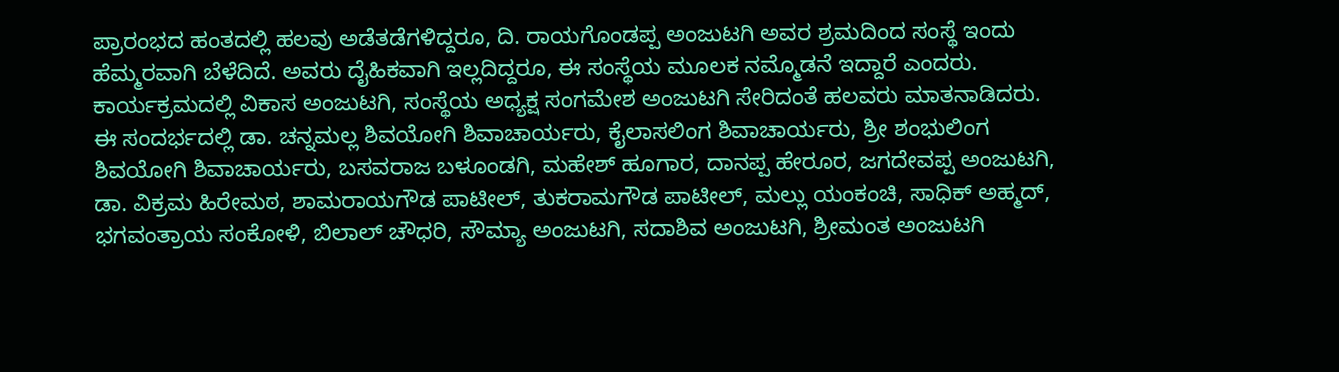ಪ್ರಾರಂಭದ ಹಂತದಲ್ಲಿ ಹಲವು ಅಡೆತಡೆಗಳಿದ್ದರೂ, ದಿ. ರಾಯಗೊಂಡಪ್ಪ ಅಂಜುಟಗಿ ಅವರ ಶ್ರಮದಿಂದ ಸಂಸ್ಥೆ ಇಂದು ಹೆಮ್ಮರವಾಗಿ ಬೆಳೆದಿದೆ. ಅವರು ದೈಹಿಕವಾಗಿ ಇಲ್ಲದಿದ್ದರೂ, ಈ ಸಂಸ್ಥೆಯ ಮೂಲಕ ನಮ್ಮೊಡನೆ ಇದ್ದಾರೆ ಎಂದರು.
ಕಾರ್ಯಕ್ರಮದಲ್ಲಿ ವಿಕಾಸ ಅಂಜುಟಗಿ, ಸಂಸ್ಥೆಯ ಅಧ್ಯಕ್ಷ ಸಂಗಮೇಶ ಅಂಜುಟಗಿ ಸೇರಿದಂತೆ ಹಲವರು ಮಾತನಾಡಿದರು.
ಈ ಸಂದರ್ಭದಲ್ಲಿ ಡಾ. ಚನ್ನಮಲ್ಲ ಶಿವಯೋಗಿ ಶಿವಾಚಾರ್ಯರು, ಕೈಲಾಸಲಿಂಗ ಶಿವಾಚಾರ್ಯರು, ಶ್ರೀ ಶಂಭುಲಿಂಗ ಶಿವಯೋಗಿ ಶಿವಾಚಾರ್ಯರು, ಬಸವರಾಜ ಬಳೂಂಡಗಿ, ಮಹೇಶ್ ಹೂಗಾರ, ದಾನಪ್ಪ ಹೇರೂರ, ಜಗದೇವಪ್ಪ ಅಂಜುಟಗಿ, ಡಾ. ವಿಕ್ರಮ ಹಿರೇಮಠ, ಶಾಮರಾಯಗೌಡ ಪಾಟೀಲ್, ತುಕರಾಮಗೌಡ ಪಾಟೀಲ್, ಮಲ್ಲು ಯಂಕಂಚಿ, ಸಾಧಿಕ್ ಅಹ್ಮದ್, ಭಗವಂತ್ರಾಯ ಸಂಕೋಳಿ, ಬಿಲಾಲ್ ಚೌಧರಿ, ಸೌಮ್ಯಾ ಅಂಜುಟಗಿ, ಸದಾಶಿವ ಅಂಜುಟಗಿ, ಶ್ರೀಮಂತ ಅಂಜುಟಗಿ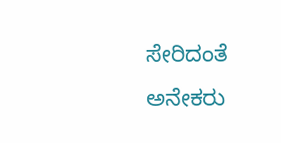ಸೇರಿದಂತೆ ಅನೇಕರು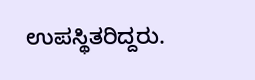ಉಪಸ್ಥಿತರಿದ್ದರು.